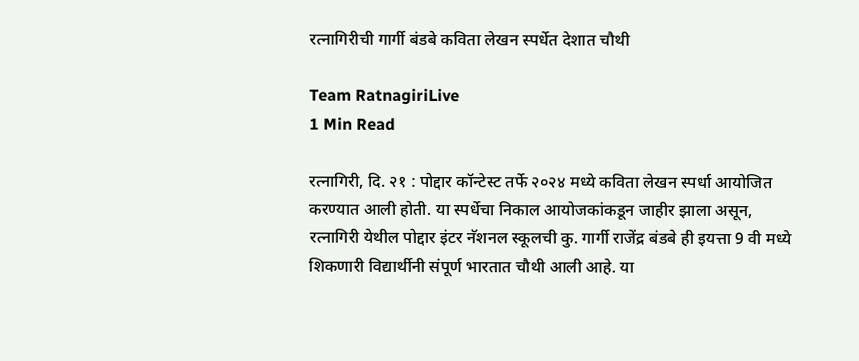रत्नागिरीची गार्गी बंडबे कविता लेखन स्पर्धेत देशात चौथी

Team RatnagiriLive
1 Min Read

रत्नागिरी, दि. २१ : पोद्दार कॉन्टेस्ट तर्फे २०२४ मध्ये कविता लेखन स्पर्धा आयोजित करण्यात आली होती. या स्पर्धेचा निकाल आयोजकांकडून जाहीर झाला असून, रत्नागिरी येथील पोद्दार इंटर नॅशनल स्कूलची कु. गार्गी राजेंद्र बंडबे ही इयत्ता 9 वी मध्ये शिकणारी विद्यार्थीनी संपूर्ण भारतात चौथी आली आहे. या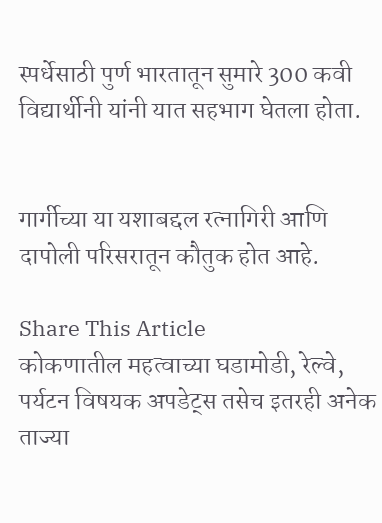स्पर्धेसाठी पुर्ण भारतातून सुमारे 300 कवी विद्यार्थीनी यांनी यात सहभाग घेतला होता.


गार्गीच्या या यशाबद्दल रत्नागिरी आणि दापोली परिसरातून कौतुक होत आहे.

Share This Article
कोकणातील महत्वाच्या घडामोडी, रेल्वे, पर्यटन विषयक अपडेट्स तसेच इतरही अनेक ताज्या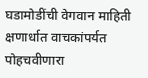घडामोडींची वेगवान माहिती क्षणार्धात वाचकांपर्यत पोहचवीणारा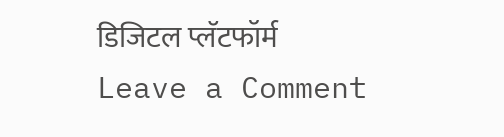डिजिटल प्लॅटफॉर्म
Leave a Comment